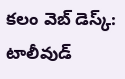కలం వెబ్ డెస్క్: టాలీవుడ్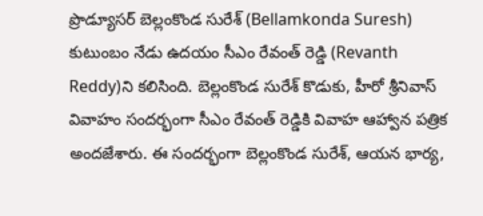ప్రొడ్యూసర్ బెల్లంకొండ సురేశ్ (Bellamkonda Suresh) కుటుంబం నేడు ఉదయం సీఎం రేవంత్ రెడ్డి (Revanth Reddy)ని కలిసింది. బెల్లంకొండ సురేశ్ కొడుకు, హీరో శ్రీనివాస్ వివాహం సందర్భంగా సీఎం రేవంత్ రెడ్డికి వివాహ ఆహ్వాన పత్రిక అందజేశారు. ఈ సందర్భంగా బెల్లంకొండ సురేశ్, ఆయన భార్య,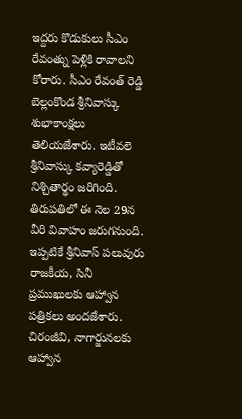ఇద్దరు కొడుకులు సీఎం రేవంత్ను పెళ్లికి రావాలని కోరారు. సీఎం రేవంత్ రెడ్డి బెల్లంకొండ శ్రీనివాస్కు శుభాకాంక్షలు తెలియజేశారు. ఇటీవలె శ్రీనివాస్కు కవ్యారెడ్డితో నిశ్చితార్థం జరిగింది. తిరుపతిలో ఈ నెల 29న వీరి వివాహం జరుగనుంది. ఇప్పటికే శ్రీనివాస్ పలువురు రాజకీయ, సినీ ప్రముఖులకు ఆహ్వాన పత్రికలు అందజేశారు. చిరంజీవి, నాగార్జునలకు ఆహ్వాన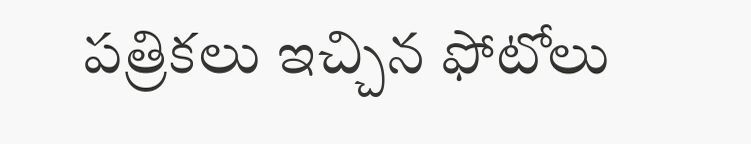పత్రికలు ఇచ్చిన ఫోటోలు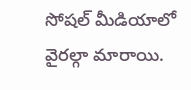సోషల్ మీడియాలో వైరల్గా మారాయి.